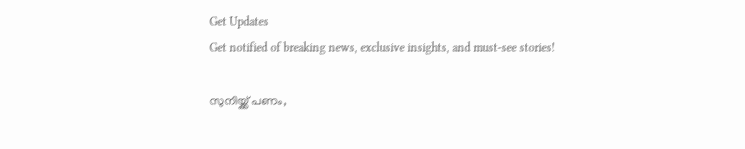Get Updates
Get notified of breaking news, exclusive insights, and must-see stories!

സുനിയ്ക്ക് പണം,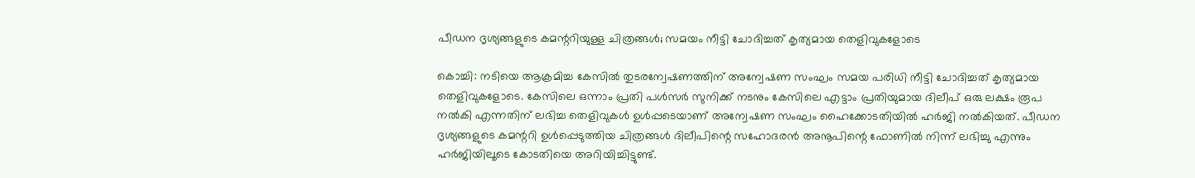പീഡന ദൃശ്യങ്ങളുടെ കമന്ററിയുള്ള ചിത്രങ്ങള്‍; സമയം നീട്ടി ചോദിച്ചത് കൃത്യമായ തെളിവുകളോടെ

കൊച്ചി: നടിയെ ആക്രമിച്ച കേസില്‍ തുടരന്വേഷണത്തിന് അന്വേഷണ സംഘം സമയ പരിധി നീട്ടി ചോദിച്ചത് കൃത്യമായ തെളിവുകളോടെ. കേസിലെ ഒന്നാം പ്രതി പള്‍സര്‍ സുനിക്ക് നടനും കേസിലെ എട്ടാം പ്രതിയുമായ ദിലീപ് ഒരു ലക്ഷം രൂപ നല്‍കി എന്നതിന് ലഭിച്ച തെളിവുകള്‍ ഉള്‍പ്പടെയാണ് അന്വേഷണ സംഘം ഹൈക്കോടതിയില്‍ ഹര്‍ജി നല്‍കിയത്. പീഡന ദൃശ്യങ്ങളുടെ കമന്ററി ഉള്‍പ്പെടുത്തിയ ചിത്രങ്ങള്‍ ദിലീപിന്റെ സഹോദരന്‍ അനൂപിന്റെ ഫോണില്‍ നിന്ന് ലഭിച്ചു എന്നും ഹര്‍ജിയിലൂടെ കോടതിയെ അറിയിച്ചിട്ടുണ്ട്.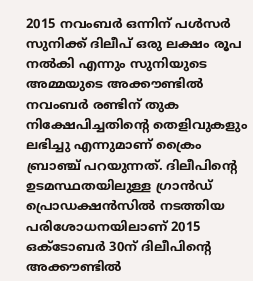2015 നവംബര്‍ ഒന്നിന് പള്‍സര്‍ സുനിക്ക് ദിലീപ് ഒരു ലക്ഷം രൂപ നല്‍കി എന്നും സുനിയുടെ അമ്മയുടെ അക്കൗണ്ടില്‍ നവംബര്‍ രണ്ടിന് തുക നിക്ഷേപിച്ചതിന്റെ തെളിവുകളും ലഭിച്ചു എന്നുമാണ് ക്രൈം ബ്രാഞ്ച് പറയുന്നത്. ദിലീപിന്റെ ഉടമസ്ഥതയിലുള്ള ഗ്രാന്‍ഡ് പ്രൊഡക്ഷന്‍സില്‍ നടത്തിയ പരിശോധനയിലാണ് 2015 ഒക്ടോബര്‍ 30ന് ദിലീപിന്റെ അക്കൗണ്ടില്‍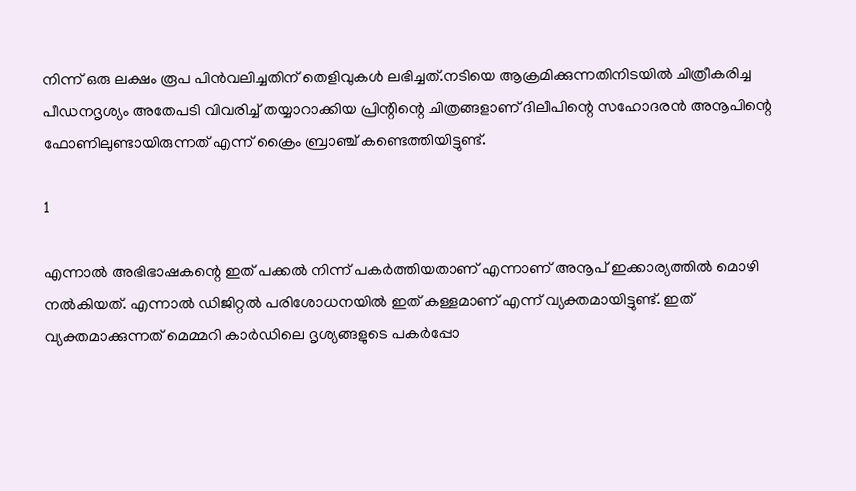നിന്ന് ഒരു ലക്ഷം രൂപ പിന്‍വലിച്ചതിന് തെളിവുകള്‍ ലഭിച്ചത്.നടിയെ ആക്രമിക്കുന്നതിനിടയില്‍ ചിത്രീകരിച്ച പീഡനദൃശ്യം അതേപടി വിവരിച്ച് തയ്യാറാക്കിയ പ്രിന്റിന്റെ ചിത്രങ്ങളാണ് ദിലീപിന്റെ സഹോദരന്‍ അനൂപിന്റെ ഫോണിലുണ്ടായിരുന്നത് എന്ന് ക്രൈം ബ്രാഞ്ച് കണ്ടെത്തിയിട്ടുണ്ട്.

1

എന്നാല്‍ അഭിഭാഷകന്റെ ഇത് പക്കല്‍ നിന്ന് പകര്‍ത്തിയതാണ് എന്നാണ് അനൂപ് ഇക്കാര്യത്തില്‍ മൊഴി നല്‍കിയത്. എന്നാല്‍ ഡിജിറ്റല്‍ പരിശോധനയില്‍ ഇത് കള്ളമാണ് എന്ന് വ്യക്തമായിട്ടുണ്ട്. ഇത് വ്യക്തമാക്കുന്നത് മെമ്മറി കാര്‍ഡിലെ ദൃശ്യങ്ങളുടെ പകര്‍പ്പോ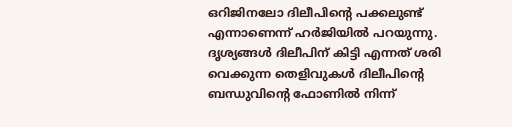ഒറിജിനലോ ദിലീപിന്റെ പക്കലുണ്ട് എന്നാണെന്ന് ഹര്‍ജിയില്‍ പറയുന്നു. ദൃശ്യങ്ങള്‍ ദിലീപിന് കിട്ടി എന്നത് ശരി വെക്കുന്ന തെളിവുകള്‍ ദിലീപിന്റെ ബന്ധുവിന്റെ ഫോണില്‍ നിന്ന്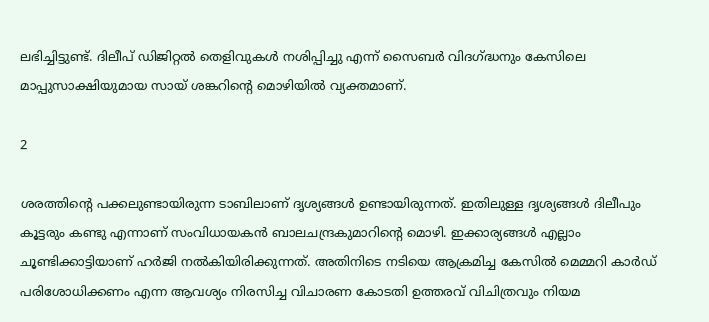ലഭിച്ചിട്ടുണ്ട്. ദിലീപ് ഡിജിറ്റല്‍ തെളിവുകള്‍ നശിപ്പിച്ചു എന്ന് സൈബര്‍ വിദഗ്ദ്ധനും കേസിലെ മാപ്പുസാക്ഷിയുമായ സായ് ശങ്കറിന്റെ മൊഴിയില്‍ വ്യക്തമാണ്.

2

ശരത്തിന്റെ പക്കലുണ്ടായിരുന്ന ടാബിലാണ് ദൃശ്യങ്ങള്‍ ഉണ്ടായിരുന്നത്. ഇതിലുള്ള ദൃശ്യങ്ങള്‍ ദിലീപും കൂട്ടരും കണ്ടു എന്നാണ് സംവിധായകന്‍ ബാലചന്ദ്രകുമാറിന്റെ മൊഴി. ഇക്കാര്യങ്ങള്‍ എല്ലാം ചൂണ്ടിക്കാട്ടിയാണ് ഹര്‍ജി നല്‍കിയിരിക്കുന്നത്. അതിനിടെ നടിയെ ആക്രമിച്ച കേസില്‍ മെമ്മറി കാര്‍ഡ് പരിശോധിക്കണം എന്ന ആവശ്യം നിരസിച്ച വിചാരണ കോടതി ഉത്തരവ് വിചിത്രവും നിയമ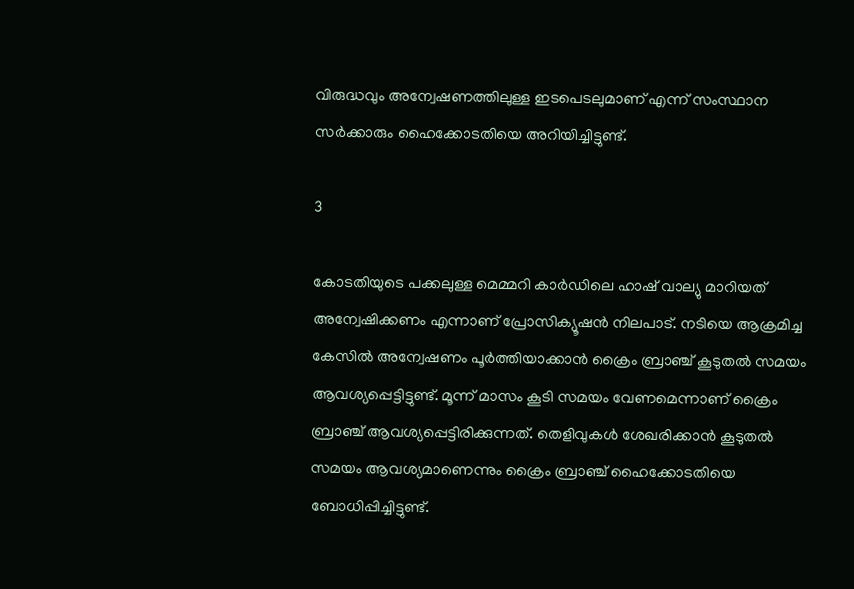വിരുദ്ധവും അന്വേഷണത്തിലുള്ള ഇടപെടലുമാണ് എന്ന് സംസ്ഥാന സര്‍ക്കാരും ഹൈക്കോടതിയെ അറിയിച്ചിട്ടുണ്ട്.

3

കോടതിയുടെ പക്കലുള്ള മെമ്മറി കാര്‍ഡിലെ ഹാഷ് വാല്യു മാറിയത് അന്വേഷിക്കണം എന്നാണ് പ്രോസിക്യൂഷന്‍ നിലപാട്. നടിയെ ആക്രമിച്ച കേസില്‍ അന്വേഷണം പൂര്‍ത്തിയാക്കാന്‍ ക്രൈം ബ്രാഞ്ച് കൂടുതല്‍ സമയം ആവശ്യപ്പെട്ടിട്ടുണ്ട്. മൂന്ന് മാസം കൂടി സമയം വേണമെന്നാണ് ക്രൈം ബ്രാഞ്ച് ആവശ്യപ്പെട്ടിരിക്കുന്നത്. തെളിവുകള്‍ ശേഖരിക്കാന്‍ കൂടുതല്‍ സമയം ആവശ്യമാണെന്നും ക്രൈം ബ്രാഞ്ച് ഹൈക്കോടതിയെ ബോധിപ്പിച്ചിട്ടുണ്ട്.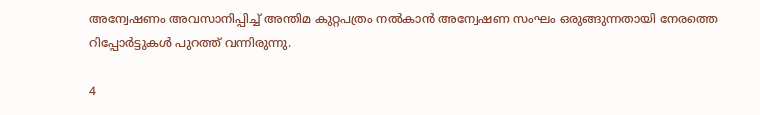അന്വേഷണം അവസാനിപ്പിച്ച് അന്തിമ കുറ്റപത്രം നല്‍കാന്‍ അന്വേഷണ സംഘം ഒരുങ്ങുന്നതായി നേരത്തെ റിപ്പോര്‍ട്ടുകള്‍ പുറത്ത് വന്നിരുന്നു.

4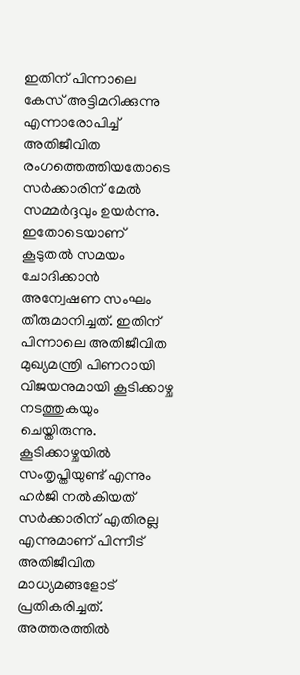ഇതിന് പിന്നാലെ കേസ് അട്ടിമറിക്കുന്നു എന്നാരോപിച്ച് അതിജീവിത രംഗത്തെത്തിയതോടെ സര്‍ക്കാരിന് മേല്‍ സമ്മര്‍ദ്ദവും ഉയര്‍ന്നു. ഇതോടെയാണ് കൂടുതല്‍ സമയം ചോദിക്കാന്‍ അന്വേഷണ സംഘം തീരുമാനിച്ചത്. ഇതിന് പിന്നാലെ അതിജീവിത മുഖ്യമന്ത്രി പിണറായി വിജയനുമായി കൂടിക്കാഴ്ച നടത്തുകയും ചെയ്തിരുന്നു. കൂടിക്കാഴ്ചയില്‍ സംതൃപ്തിയുണ്ട് എന്നും ഹര്‍ജി നല്‍കിയത് സര്‍ക്കാരിന് എതിരല്ല എന്നുമാണ് പിന്നീട് അതിജീവിത മാധ്യമങ്ങളോട് പ്രതികരിച്ചത്. അത്തരത്തില്‍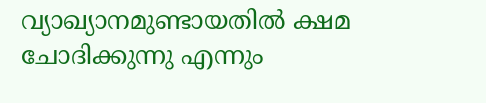വ്യാഖ്യാനമുണ്ടായതില്‍ ക്ഷമ ചോദിക്കുന്നു എന്നും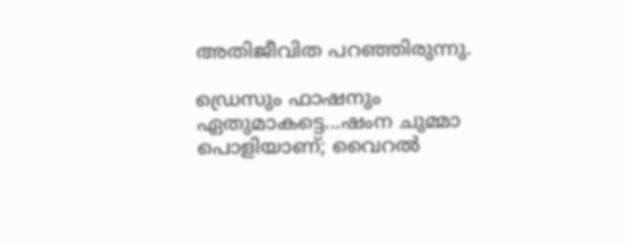അതിജീവിത പറഞ്ഞിരുന്നു.

ഡ്രെസും ഫാഷനും ഏതുമാകട്ടെ...ഷംന ചുമ്മാ പൊളിയാണ്; വൈറല്‍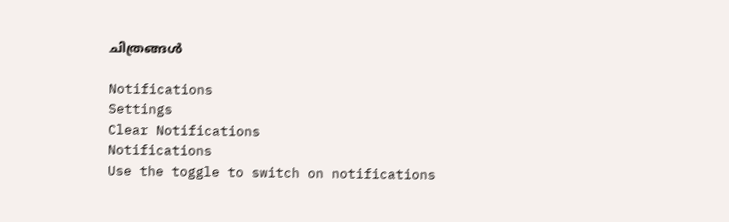ചിത്രങ്ങള്‍

Notifications
Settings
Clear Notifications
Notifications
Use the toggle to switch on notifications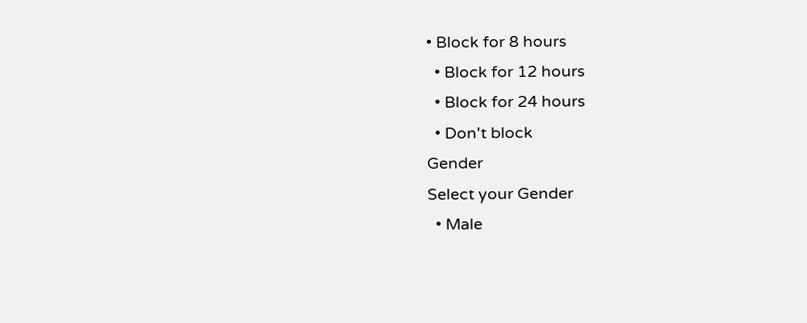• Block for 8 hours
  • Block for 12 hours
  • Block for 24 hours
  • Don't block
Gender
Select your Gender
  • Male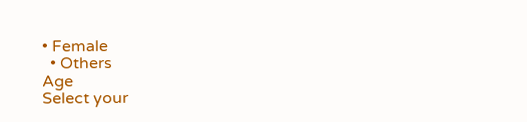• Female
  • Others
Age
Select your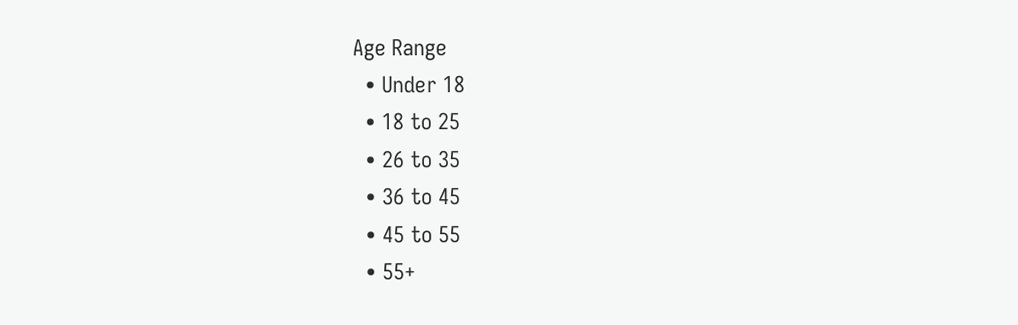Age Range
  • Under 18
  • 18 to 25
  • 26 to 35
  • 36 to 45
  • 45 to 55
  • 55+